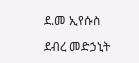ደ.መ ኢየሱስ

ደብረ መድኃኒት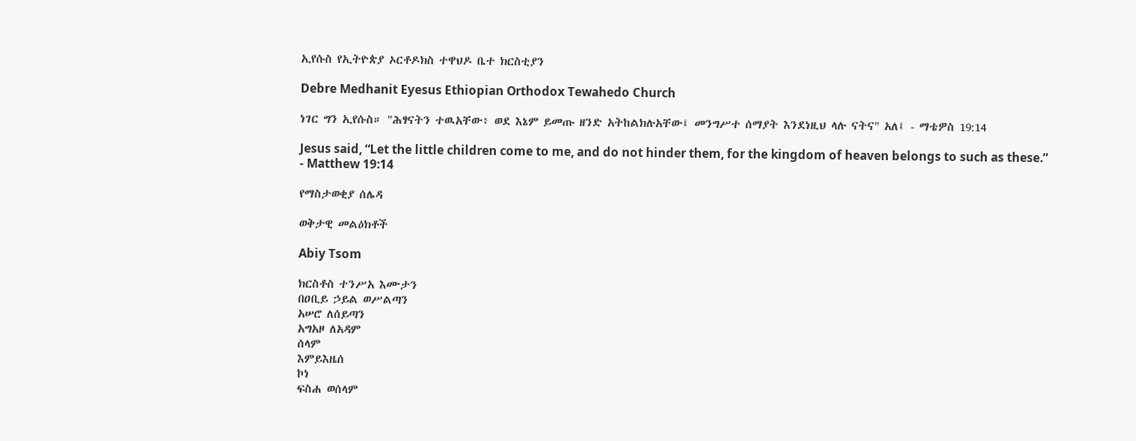ኢየሱስ የኢትዮጵያ ኦርቶዶክስ ተዋህዶ ቤተ ክርስቲያን

Debre Medhanit Eyesus Ethiopian Orthodox Tewahedo Church

ነገር ግን ኢየሱስ። "ሕፃናትን ተዉአቸው፥ ወደ እኔም ይመጡ ዘንድ አትከልክሉአቸው፤ መንግሥተ ሰማያት እንደነዚህ ላሉ ናትና" አለ፤ - ማቴዎስ 19:14

Jesus said, “Let the little children come to me, and do not hinder them, for the kingdom of heaven belongs to such as these.” - Matthew 19:14

የማስታወቂያ ሰሌዳ

ወቅታዊ መልዕክቶች

Abiy Tsom

ክርስቶስ ተንሥአ እሙታን
በዐቢይ ኃይል ወሥልጣን
አሠሮ ለሰይጣን
አግአዞ ለአዳም
ሰላም
እምይእዜሰ
ኮነ
ፍስሐ ወሰላም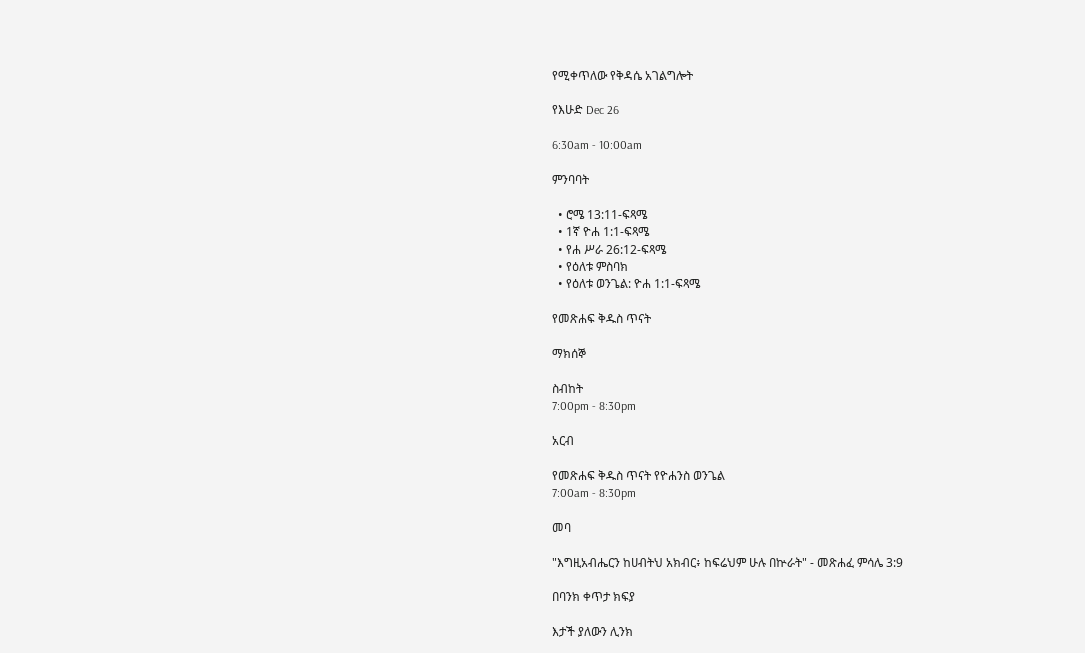የሚቀጥለው የቅዳሴ አገልግሎት

የእሁድ Dec 26

6:30am - 10:00am

ምንባባት

  • ሮሜ 13:11-ፍጻሜ
  • 1ኛ ዮሐ 1:1-ፍጻሜ
  • የሐ ሥራ 26:12-ፍጻሜ
  • የዕለቱ ምስባክ
  • የዕለቱ ወንጌል: ዮሐ 1:1-ፍጻሜ

የመጽሐፍ ቅዱስ ጥናት

ማክሰኞ

ስብከት
7:00pm - 8:30pm

አርብ

የመጽሐፍ ቅዱስ ጥናት የዮሐንስ ወንጌል
7:00am - 8:30pm

መባ

"እግዚአብሔርን ከሀብትህ አክብር፥ ከፍሬህም ሁሉ በኵራት" - መጽሐፈ ምሳሌ 3:9

በባንክ ቀጥታ ክፍያ

እታች ያለውን ሊንክ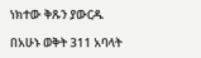ነክተው ቅጹን ያውርዱ

በአሁኑ ወቅት 311 አባላት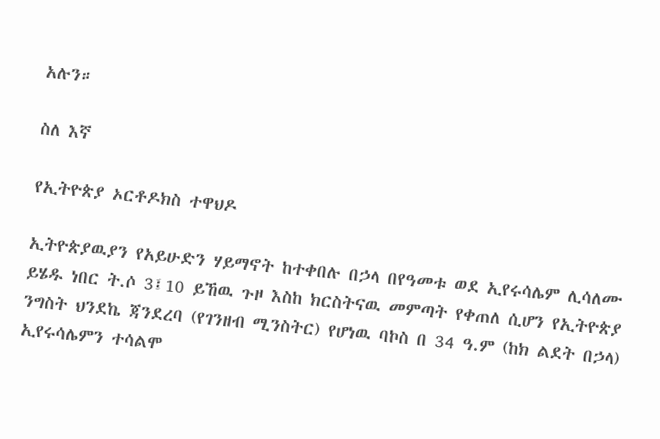አሉን።

ስለ እኛ

የኢትዮጵያ ኦርቶዶክስ ተዋህዶ

ኢትዮጵያዉያን የአይሁድን ሃይማኖት ከተቀበሉ በኃላ በየዓመቱ ወደ ኢየሩሳሌም ሊሳለሙ ይሄዱ ነበር ት.ሶ 3፤10 ይኸዉ ጉዞ እስከ ክርስትናዉ መምጣት የቀጠለ ሲሆን የኢትዮጵያ ንግስት ህንደኬ ጃንደረባ (የገንዘብ ሚንስትር) የሆነዉ ባኮስ በ 34 ዓ.ም (ከክ ልደት በኃላ) ኢየሩሳሌምን ተሳልሞ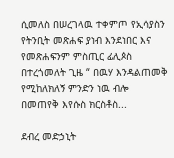ሲመለስ በሠረገላዉ ተቀምጦ የኢሳያስን የትንቢት መጽሐፍ ያነብ እንደነበር እና የመጽሐፍንም ምስጢር ፊሊጶስ በተረጎመለት ጊዜ “ በዉሃ እንዳልጠመቅ የሚከለክለኝ ምንድን ነዉ ብሎ በመጠየቅ እየሱስ ክርስቶስ...

ደብረ መድኃኒት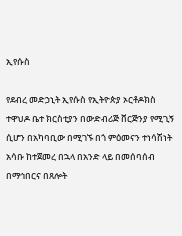ኢየሱስ

የደብረ መድኃኒት ኢየሱስ የኢትዮጵያ ኦርቶዶክስ ተዋህዶ ቤተ ክርስቲያን በውድብሪጅ ቨርጅንያ የሚጊኝ ሲሆን በአካባቢው በሚገኙ በጎ ምዕመናን ተነሳሽነት አሳቡ ከተጀመረ በኋላ በአንድ ላይ በመሰባሰብ በማኅበርና በጸሎት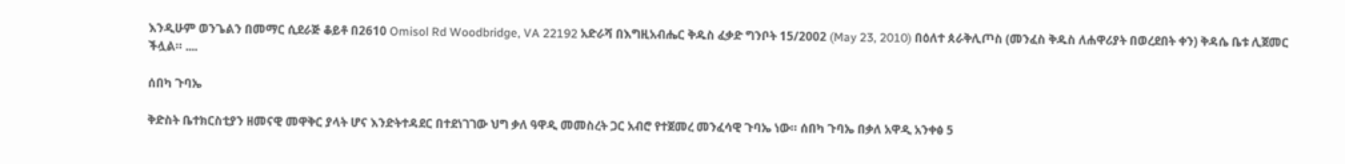እንዲሁም ወንጌልን በመማር ሲደራጅ ቆይቶ በ2610 Omisol Rd Woodbridge, VA 22192 አድራሻ በእግዚአብሔር ቅዱስ ፈቃድ ግንቦት 15/2002 (May 23, 2010) በዕለተ ጰራቅሊጦስ (መንፈስ ቅዱስ ለሐዋሪያት በወረደበት ቀን) ቅዳሴ ቤቱ ሊጀመር ችሏል። ....

ሰበካ ጉባኤ

ቅድስት ቤተክርስቲያን ዘመናዊ መዋቅር ያላት ሆና እንድትተዳደር በተደነገገው ህግ ቃለ ዓዋዲ መመስረት ጋር አብሮ የተጀመረ መንፈሳዊ ጉባኤ ነው። ሰበካ ጉባኤ በቃለ አዋዲ አንቀፅ 5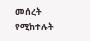መሰረት የሚከተሉት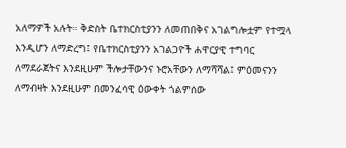አለማዎች አሉት። ቅድስት ቤተክርስቲያንን ለመጠበቅና አገልግሎቷም የተሟላ እንዲሆን ለማድረግ፤ የቤተክርስቲያንን አገልጋዮች ሐዋርያዊ ተግባር ለማደራጀትና እንደዚሁም ችሎታቸውንና ኑሮአቸውን ለማሻሻል፤ ምዕመናንን ለማብዛት እንደዚሁም በመንፈሳዊ ዕውቀት ጎልምሰው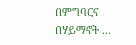በምግባርና በሃይማኖት ...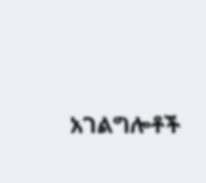አገልግሎቶች